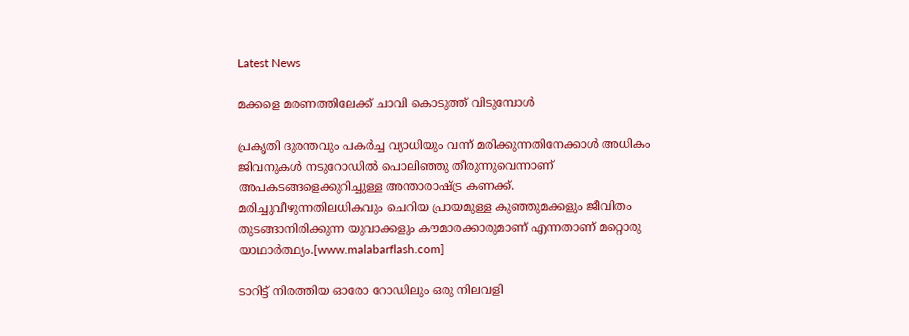Latest News

മക്കളെ മരണത്തിലേക്ക് ചാവി കൊടുത്ത് വിടുമ്പോള്‍

പ്രകൃതി ദുരന്തവും പകര്‍ച്ച വ്യാധിയും വന്ന് മരിക്കുന്നതിനേക്കാള്‍ അധികം ജിവനുകള്‍ നടുറോഡില്‍ പൊലിഞ്ഞു തീരുന്നുവെന്നാണ് അപകടങ്ങളെക്കുറിച്ചുള്ള അന്താരാഷ്ട്ര കണക്ക്. മരിച്ചുവീഴുന്നതിലധികവും ചെറിയ പ്രായമുള്ള കുഞ്ഞുമക്കളും ജീവിതം തുടങ്ങാനിരിക്കുന്ന യുവാക്കളും കൗമാരക്കാരുമാണ് എന്നതാണ് മറ്റൊരു യാഥാര്‍ത്ഥ്യം.[www.malabarflash.com]

ടാറിട്ട് നിരത്തിയ ഓരോ റോഡിലും ഒരു നിലവളി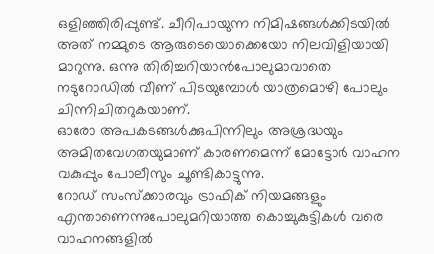ഒളിഞ്ഞിരിപ്പുണ്ട്. ചീറിപായുന്ന നിമിഷങ്ങള്‍ക്കിടയില്‍ അത് നമ്മുടെ ആരുടെയൊക്കെയോ നിലവിളിയായി മാറുന്നു. ഒന്നു തിരിച്ചറിയാന്‍പോലുമാവാതെ നടുറോഡില്‍ വീണ് പിടയുമ്പോള്‍ യാത്രമൊഴി പോലും ചിന്നിചിതറുകയാണ്.
ഓരോ അപകടങ്ങള്‍ക്കുപിന്നിലും അശ്രദ്ധയും അമിതവേഗതയുമാണ് കാരണമെന്ന് മോട്ടോര്‍ വാഹന വകുപ്പും പോലീസും ചൂണ്ടികാട്ടുന്നു.
റോഡ് സംസ്‌ക്കാരവും ട്രാഫിക് നിയമങ്ങളും എന്താണെന്നുപോലുമറിയാത്ത കൊച്ചുകുട്ടികള്‍ വരെ വാഹനങ്ങളില്‍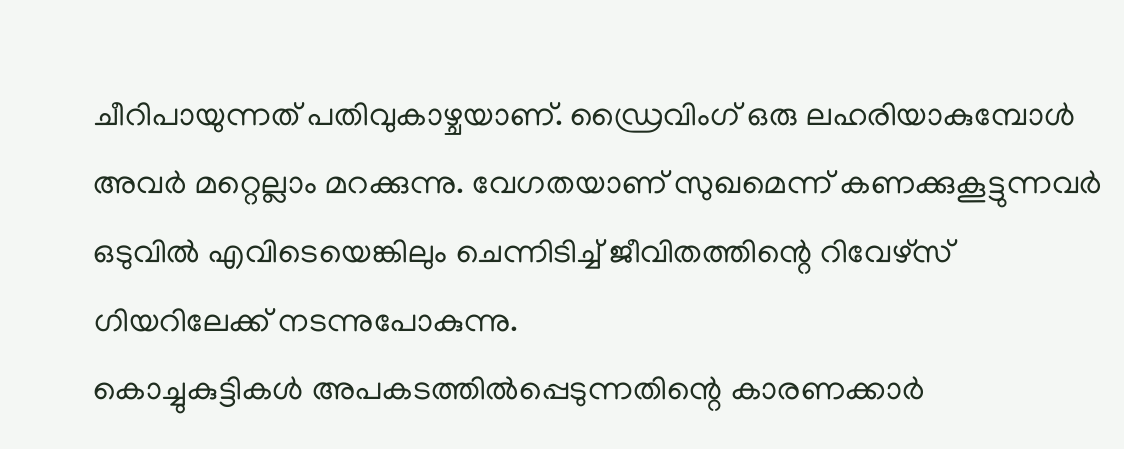ചീറിപായുന്നത് പതിവുകാഴ്ചയാണ്. ഡ്രൈവിംഗ് ഒരു ലഹരിയാകുമ്പോള്‍ അവര്‍ മറ്റെല്ലാം മറക്കുന്നു. വേഗതയാണ് സുഖമെന്ന് കണക്കുകൂട്ടുന്നവര്‍ ഒടുവില്‍ എവിടെയെങ്കിലും ചെന്നിടിച്ച് ജീവിതത്തിന്റെ റിവേഴ്‌സ് ഗിയറിലേക്ക് നടന്നുപോകുന്നു.
കൊച്ചുകുട്ടികള്‍ അപകടത്തില്‍പ്പെടുന്നതിന്റെ കാരണക്കാര്‍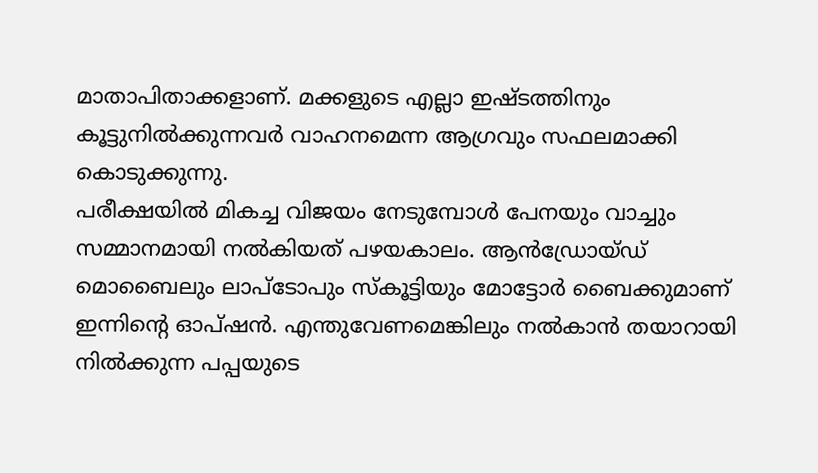മാതാപിതാക്കളാണ്. മക്കളുടെ എല്ലാ ഇഷ്ടത്തിനും കൂട്ടുനില്‍ക്കുന്നവര്‍ വാഹനമെന്ന ആഗ്രവും സഫലമാക്കി കൊടുക്കുന്നു.
പരീക്ഷയില്‍ മികച്ച വിജയം നേടുമ്പോള്‍ പേനയും വാച്ചും സമ്മാനമായി നല്‍കിയത് പഴയകാലം. ആന്‍ഡ്രോയ്ഡ് മൊബൈലും ലാപ്‌ടോപും സ്‌കൂട്ടിയും മോട്ടോര്‍ ബൈക്കുമാണ് ഇന്നിന്റെ ഓപ്ഷന്‍. എന്തുവേണമെങ്കിലും നല്‍കാന്‍ തയാറായി നില്‍ക്കുന്ന പപ്പയുടെ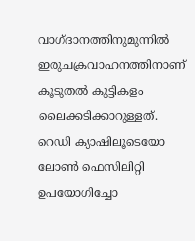വാഗ്ദാനത്തിനുമുന്നില്‍ ഇരുചക്രവാഹനത്തിനാണ് കൂടുതല്‍ കുട്ടികളം ലൈക്കടിക്കാറുള്ളത്.
റെഡി ക്യാഷിലൂടെയോ ലോണ്‍ ഫെസിലിറ്റി ഉപയോഗിച്ചോ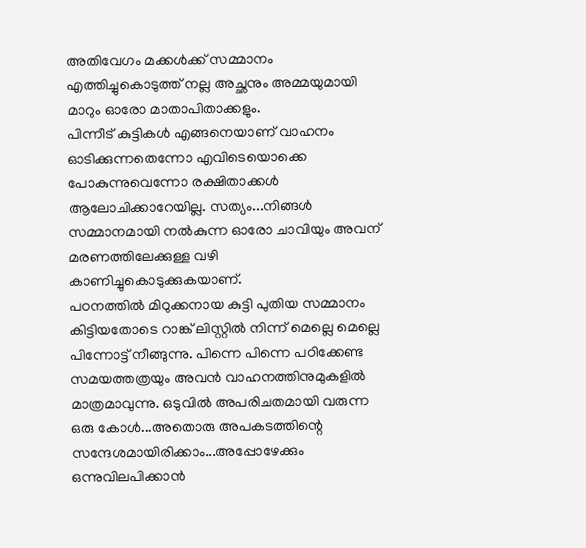അതിവേഗം മക്കള്‍ക്ക് സമ്മാനം എത്തിച്ചുകൊടുത്ത് നല്ല അച്ഛനും അമ്മയുമായി മാറും ഓരോ മാതാപിതാക്കളും.
പിന്നീട് കുട്ടികള്‍ എങ്ങനെയാണ് വാഹനം ഓടിക്കുന്നതെന്നോ എവിടെയൊക്കെ പോകുന്നുവെന്നോ രക്ഷിതാക്കള്‍ ആലോചിക്കാറേയില്ല. സത്യം...നിങ്ങള്‍ സമ്മാനമായി നല്‍കുന്ന ഓരോ ചാവിയും അവന് മരണത്തിലേക്കുള്ള വഴി കാണിച്ചുകൊടുക്കുകയാണ്.
പഠനത്തില്‍ മിഠുക്കനായ കുട്ടി പുതിയ സമ്മാനം കിട്ടിയതോടെ റാങ്ക് ലിസ്റ്റില്‍ നിന്ന് മെല്ലെ മെല്ലെ പിന്നോട്ട് നീങ്ങുന്നു. പിന്നെ പിന്നെ പഠിക്കേണ്ട സമയത്തത്രയും അവന്‍ വാഹനത്തിനുമുകളില്‍ മാത്രമാവുന്നു. ഒടുവില്‍ അപരിചതമായി വരുന്ന ഒരു കോള്‍...അതൊരു അപകടത്തിന്റെ സന്ദേശമായിരിക്കാം...അപ്പോഴേക്കും ഒന്നുവിലപിക്കാന്‍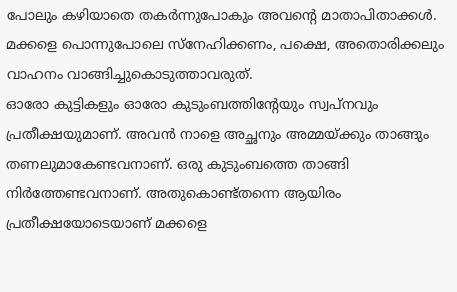പോലും കഴിയാതെ തകര്‍ന്നുപോകും അവന്റെ മാതാപിതാക്കള്‍. മക്കളെ പൊന്നുപോലെ സ്‌നേഹിക്കണം, പക്ഷെ, അതൊരിക്കലും വാഹനം വാങ്ങിച്ചുകൊടുത്താവരുത്.
ഓരോ കുട്ടികളും ഓരോ കുടുംബത്തിന്റേയും സ്വപ്നവും പ്രതീക്ഷയുമാണ്. അവന്‍ നാളെ അച്ഛനും അമ്മയ്ക്കും താങ്ങും തണലുമാകേണ്ടവനാണ്. ഒരു കുടുംബത്തെ താങ്ങി നിര്‍ത്തേണ്ടവനാണ്. അതുകൊണ്ട്തന്നെ ആയിരം പ്രതീക്ഷയോടെയാണ് മക്കളെ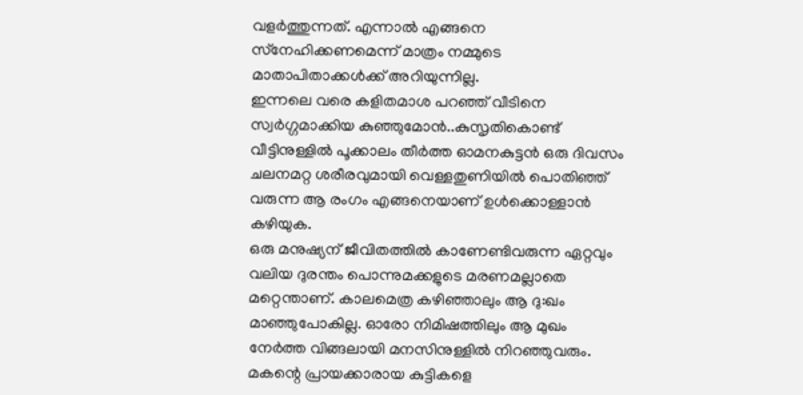വളര്‍ത്തുന്നത്. എന്നാല്‍ എങ്ങനെ സ്‌നേഹിക്കണമെന്ന് മാത്രം നമ്മുടെ മാതാപിതാക്കള്‍ക്ക് അറിയുന്നില്ല.
ഇന്നലെ വരെ കളിതമാശ പറഞ്ഞ് വീടിനെ സ്വര്‍ഗ്ഗമാക്കിയ കുഞ്ഞുമോന്‍..കുസൃതികൊണ്ട് വീട്ടിനുള്ളില്‍ പൂക്കാലം തീര്‍ത്ത ഓമനകുട്ടന്‍ ഒരു ദിവസം ചലനമറ്റ ശരീരവുമായി വെള്ളതുണിയില്‍ പൊതിഞ്ഞ് വരുന്ന ആ രംഗം എങ്ങനെയാണ് ഉള്‍ക്കൊള്ളാന്‍ കഴിയുക.
ഒരു മനുഷ്യന് ജീവിതത്തില്‍ കാണേണ്ടിവരുന്ന ഏറ്റവും വലിയ ദുരന്തം പൊന്നുമക്കളുടെ മരണമല്ലാതെ മറ്റെന്താണ്. കാലമെത്ര കഴിഞ്ഞാലും ആ ദു:ഖം മാഞ്ഞുപോകില്ല. ഓരോ നിമിഷത്തിലും ആ മുഖം നേര്‍ത്ത വിങ്ങലായി മനസിനുള്ളില്‍ നിറഞ്ഞുവരും. മകന്റെ പ്രായക്കാരായ കുട്ടികളെ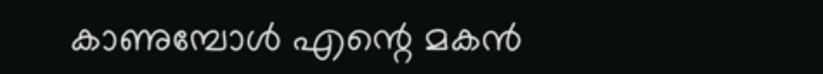കാണുമ്പോള്‍ എന്റെ മകന്‍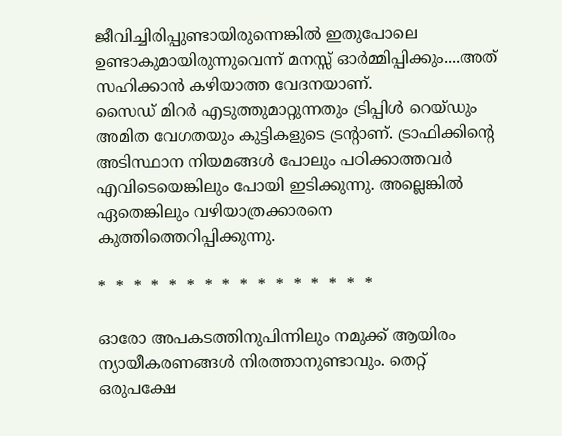ജീവിച്ചിരിപ്പുണ്ടായിരുന്നെങ്കില്‍ ഇതുപോലെ ഉണ്ടാകുമായിരുന്നുവെന്ന് മനസ്സ് ഓര്‍മ്മിപ്പിക്കും....അത് സഹിക്കാന്‍ കഴിയാത്ത വേദനയാണ്.
സൈഡ് മിറര്‍ എടുത്തുമാറ്റുന്നതും ട്രിപ്പിള്‍ റെയ്ഡും അമിത വേഗതയും കുട്ടികളുടെ ട്രന്റാണ്. ട്രാഫിക്കിന്റെ അടിസ്ഥാന നിയമങ്ങള്‍ പോലും പഠിക്കാത്തവര്‍ എവിടെയെങ്കിലും പോയി ഇടിക്കുന്നു. അല്ലെങ്കില്‍ ഏതെങ്കിലും വഴിയാത്രക്കാരനെ കുത്തിത്തെറിപ്പിക്കുന്നു.

*  *  *  *  *  *  *  *  *  *  *  *  *  *  *  *

ഓരോ അപകടത്തിനുപിന്നിലും നമുക്ക് ആയിരം ന്യായീകരണങ്ങള്‍ നിരത്താനുണ്ടാവും. തെറ്റ് ഒരുപക്ഷേ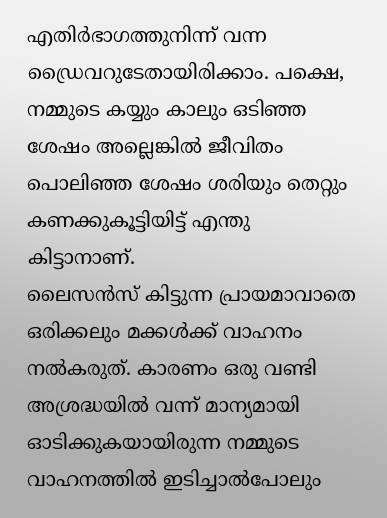എതിര്‍ഭാഗത്തുനിന്ന് വന്ന ഡ്രൈവറുടേതായിരിക്കാം. പക്ഷെ, നമ്മുടെ കയ്യും കാലും ഒടിഞ്ഞ ശേഷം അല്ലെങ്കില്‍ ജീവിതം പൊലിഞ്ഞ ശേഷം ശരിയും തെറ്റും കണക്കുകൂട്ടിയിട്ട് എന്തു കിട്ടാനാണ്.
ലൈസന്‍സ് കിട്ടുന്ന പ്രായമാവാതെ ഒരിക്കലും മക്കള്‍ക്ക് വാഹനം നല്‍കരുത്. കാരണം ഒരു വണ്ടി അശ്രദ്ധയില്‍ വന്ന് മാന്യമായി ഓടിക്കുകയായിരുന്ന നമ്മുടെ വാഹനത്തില്‍ ഇടിച്ചാല്‍പോലും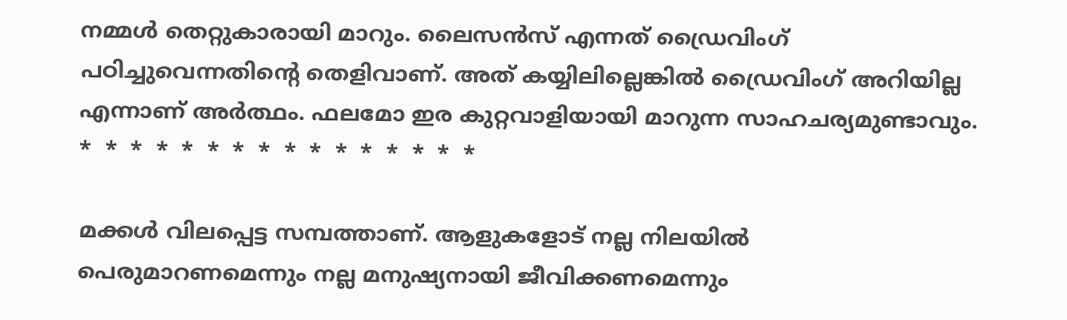നമ്മള്‍ തെറ്റുകാരായി മാറും. ലൈസന്‍സ് എന്നത് ഡ്രൈവിംഗ് പഠിച്ചുവെന്നതിന്റെ തെളിവാണ്. അത് കയ്യിലില്ലെങ്കില്‍ ഡ്രൈവിംഗ് അറിയില്ല എന്നാണ് അര്‍ത്ഥം. ഫലമോ ഇര കുറ്റവാളിയായി മാറുന്ന സാഹചര്യമുണ്ടാവും.
*  *  *  *  *  *  *  *  *  *  *  *  *  *  *  *

മക്കള്‍ വിലപ്പെട്ട സമ്പത്താണ്. ആളുകളോട് നല്ല നിലയില്‍ പെരുമാറണമെന്നും നല്ല മനുഷ്യനായി ജീവിക്കണമെന്നും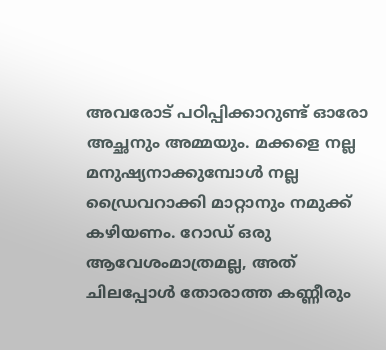അവരോട് പഠിപ്പിക്കാറുണ്ട് ഓരോ അച്ഛനും അമ്മയും. മക്കളെ നല്ല മനുഷ്യനാക്കുമ്പോള്‍ നല്ല ഡ്രൈവറാക്കി മാറ്റാനും നമുക്ക് കഴിയണം. റോഡ് ഒരു ആവേശംമാത്രമല്ല, അത് ചിലപ്പോള്‍ തോരാത്ത കണ്ണീരും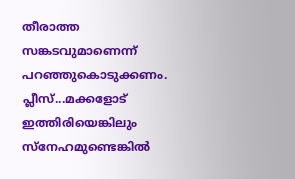തീരാത്ത സങ്കടവുമാണെന്ന് പറഞ്ഞുകൊടുക്കണം.
പ്ലീസ്...മക്കളോട് ഇത്തിരിയെങ്കിലും സ്‌നേഹമുണ്ടെങ്കില്‍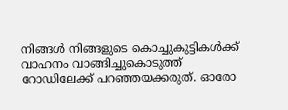നിങ്ങള്‍ നിങ്ങളുടെ കൊച്ചുകുട്ടികള്‍ക്ക് വാഹനം വാങ്ങിച്ചുകൊടുത്ത് റോഡിലേക്ക് പറഞ്ഞയക്കരുത്. ഓരോ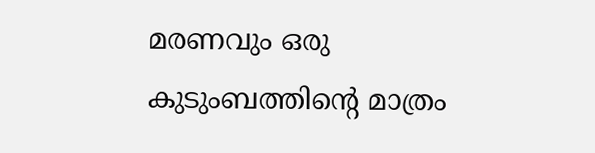മരണവും ഒരു കുടുംബത്തിന്റെ മാത്രം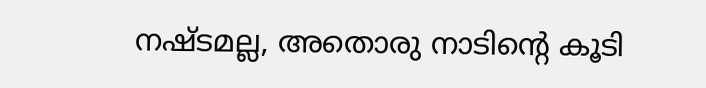നഷ്ടമല്ല, അതൊരു നാടിന്റെ കൂടി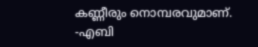കണ്ണീരും നൊമ്പരവുമാണ്.
-എബി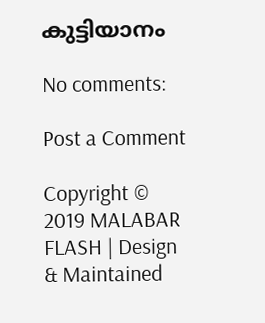കുട്ടിയാനം

No comments:

Post a Comment

Copyright © 2019 MALABAR FLASH | Design & Maintained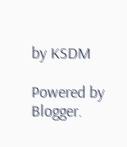by KSDM

Powered by Blogger.